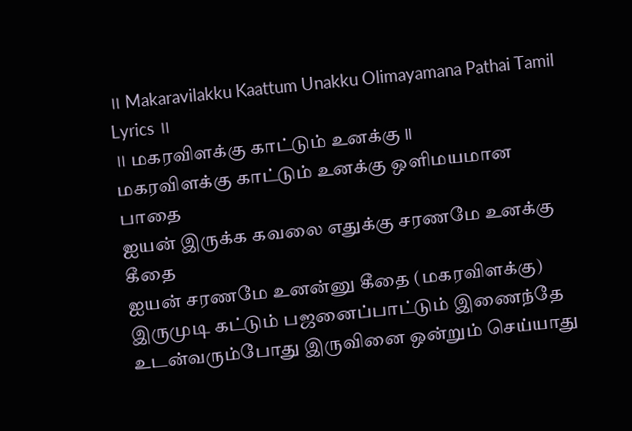॥ Makaravilakku Kaattum Unakku Olimayamana Pathai Tamil Lyrics ॥
॥ மகரவிளக்கு காட்டும் உனக்கு ॥
மகரவிளக்கு காட்டும் உனக்கு ஒளிமயமான பாதை
ஐயன் இருக்க கவலை எதுக்கு சரணமே உனக்கு கீதை
ஐயன் சரணமே உனன்னு கீதை (மகரவிளக்கு)
இருமுடி கட்டும் பஜனைப்பாட்டும் இணைந்தே
உடன்வரும்போது இருவினை ஒன்றும் செய்யாது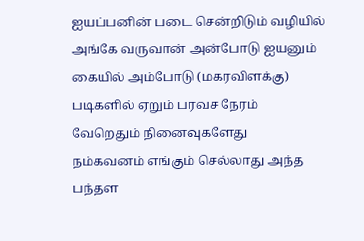ஐயப்பனின் படை சென்றிடும் வழியில்
அங்கே வருவான் அன்போடு ஐயனும் கையில் அம்போடு (மகரவிளக்கு)
படிகளில் ஏறும் பரவச நேரம் வேறெதும் நினைவுகளேது
நம்கவனம் எங்கும் செல்லாது அந்த
பந்தள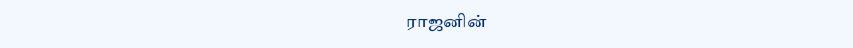ராஜனின்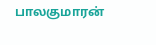பாலகுமாரன்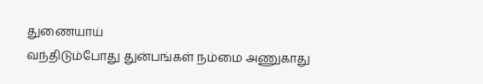துணையாய்
வந்திடும்போது துன்பங்கள் நம்மை அணுகாது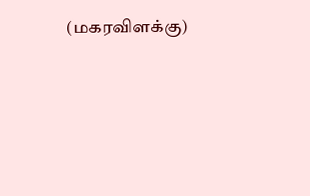(மகரவிளக்கு)